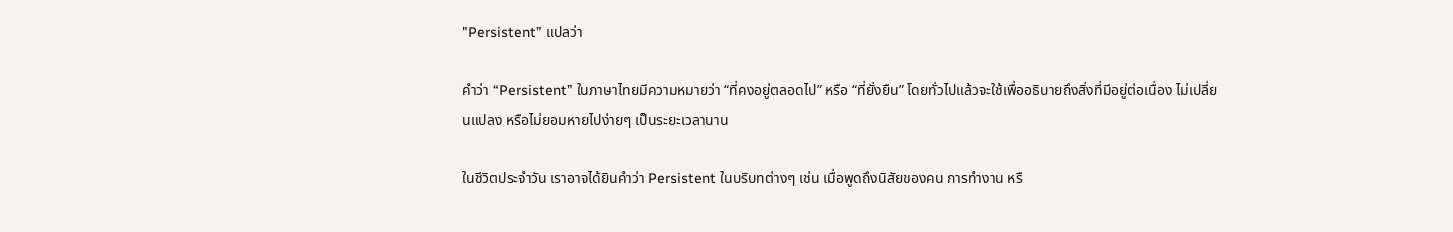"Persistent” แปลว่า

คำว่า “Persistent” ในภาษาไทยมีความหมายว่า “ที่คงอยู่ตลอดไป” หรือ “ที่ยั่งยืน” โดยทั่วไปแล้วจะใช้เพื่ออธิบายถึงสิ่งที่มีอยู่ต่อเนื่อง ไม่เปลี่ยนแปลง หรือไม่ยอมหายไปง่ายๆ เป็นระยะเวลานาน

ในชีวิตประจำวัน เราอาจได้ยินคำว่า Persistent ในบริบทต่างๆ เช่น เมื่อพูดถึงนิสัยของคน การทำงาน หรื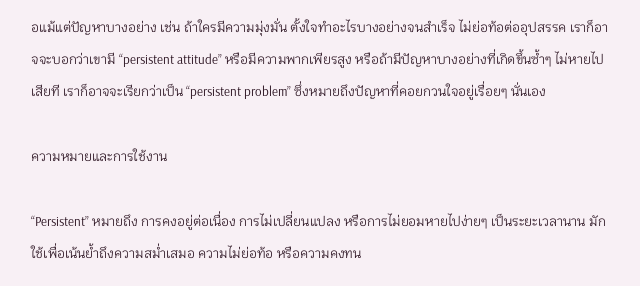อแม้แต่ปัญหาบางอย่าง เช่น ถ้าใครมีความมุ่งมั่น ตั้งใจทำอะไรบางอย่างจนสำเร็จ ไม่ย่อท้อต่ออุปสรรค เราก็อาจจะบอกว่าเขามี “persistent attitude” หรือมีความพากเพียรสูง หรือถ้ามีปัญหาบางอย่างที่เกิดขึ้นซ้ำๆ ไม่หายไปเสียที เราก็อาจจะเรียกว่าเป็น “persistent problem” ซึ่งหมายถึงปัญหาที่คอยกวนใจอยู่เรื่อยๆ นั่นเอง

ความหมายและการใช้งาน

“Persistent” หมายถึง การคงอยู่ต่อเนื่อง การไม่เปลี่ยนแปลง หรือการไม่ยอมหายไปง่ายๆ เป็นระยะเวลานาน มักใช้เพื่อเน้นย้ำถึงความสม่ำเสมอ ความไม่ย่อท้อ หรือความคงทน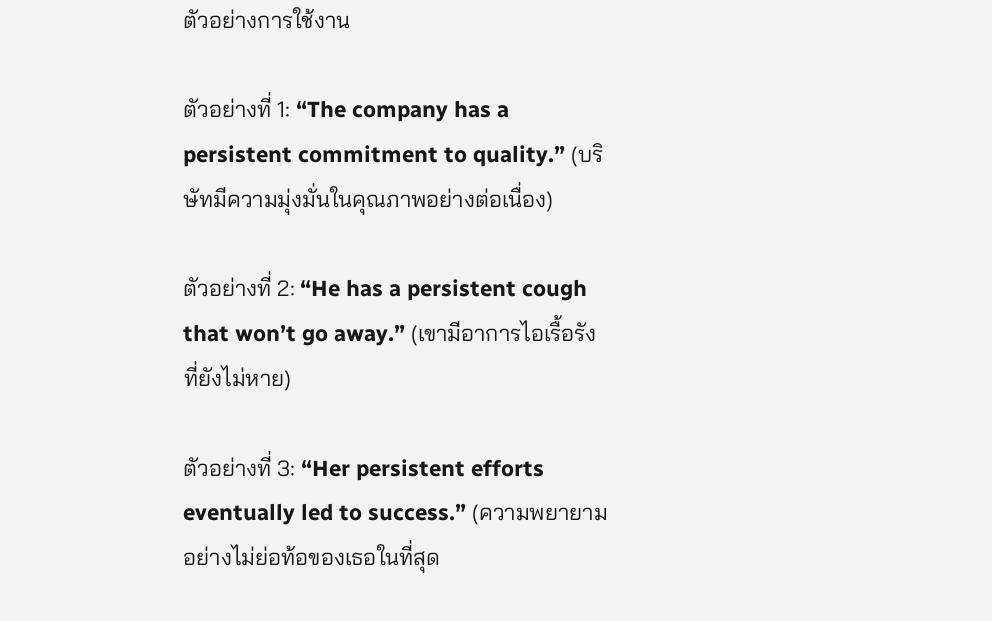ตัวอย่างการใช้งาน

ตัวอย่างที่ 1: “The company has a persistent commitment to quality.” (บริษัทมีความมุ่งมั่นในคุณภาพอย่างต่อเนื่อง)

ตัวอย่างที่ 2: “He has a persistent cough that won’t go away.” (เขามีอาการไอเรื้อรังที่ยังไม่หาย)

ตัวอย่างที่ 3: “Her persistent efforts eventually led to success.” (ความพยายามอย่างไม่ย่อท้อของเธอในที่สุด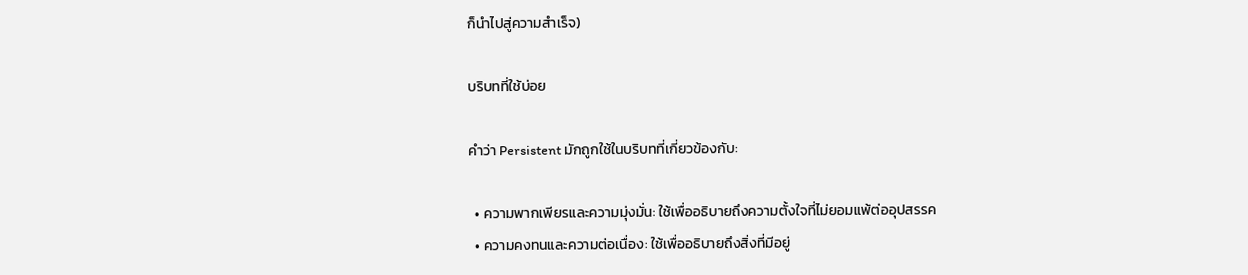ก็นำไปสู่ความสำเร็จ)

บริบทที่ใช้บ่อย

คำว่า Persistent มักถูกใช้ในบริบทที่เกี่ยวข้องกับ:

  • ความพากเพียรและความมุ่งมั่น: ใช้เพื่ออธิบายถึงความตั้งใจที่ไม่ยอมแพ้ต่ออุปสรรค
  • ความคงทนและความต่อเนื่อง: ใช้เพื่ออธิบายถึงสิ่งที่มีอยู่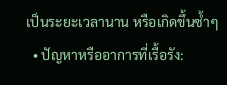เป็นระยะเวลานาน หรือเกิดขึ้นซ้ำๆ
  • ปัญหาหรืออาการที่เรื้อรัง: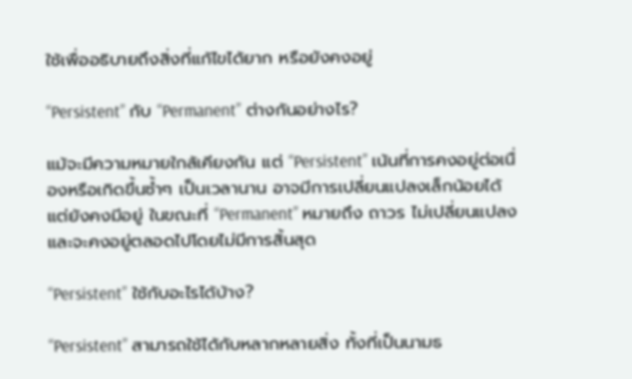ใช้เพื่ออธิบายถึงสิ่งที่แก้ไขได้ยาก หรือยังคงอยู่

“Persistent” กับ “Permanent” ต่างกันอย่างไร?

แม้จะมีความหมายใกล้เคียงกัน แต่ “Persistent” เน้นที่การคงอยู่ต่อเนื่องหรือเกิดขึ้นซ้ำๆ เป็นเวลานาน อาจมีการเปลี่ยนแปลงเล็กน้อยได้ แต่ยังคงมีอยู่ ในขณะที่ “Permanent” หมายถึง ถาวร ไม่เปลี่ยนแปลง และจะคงอยู่ตลอดไปโดยไม่มีการสิ้นสุด

“Persistent” ใช้กับอะไรได้บ้าง?

“Persistent” สามารถใช้ได้กับหลากหลายสิ่ง ทั้งที่เป็นนามธ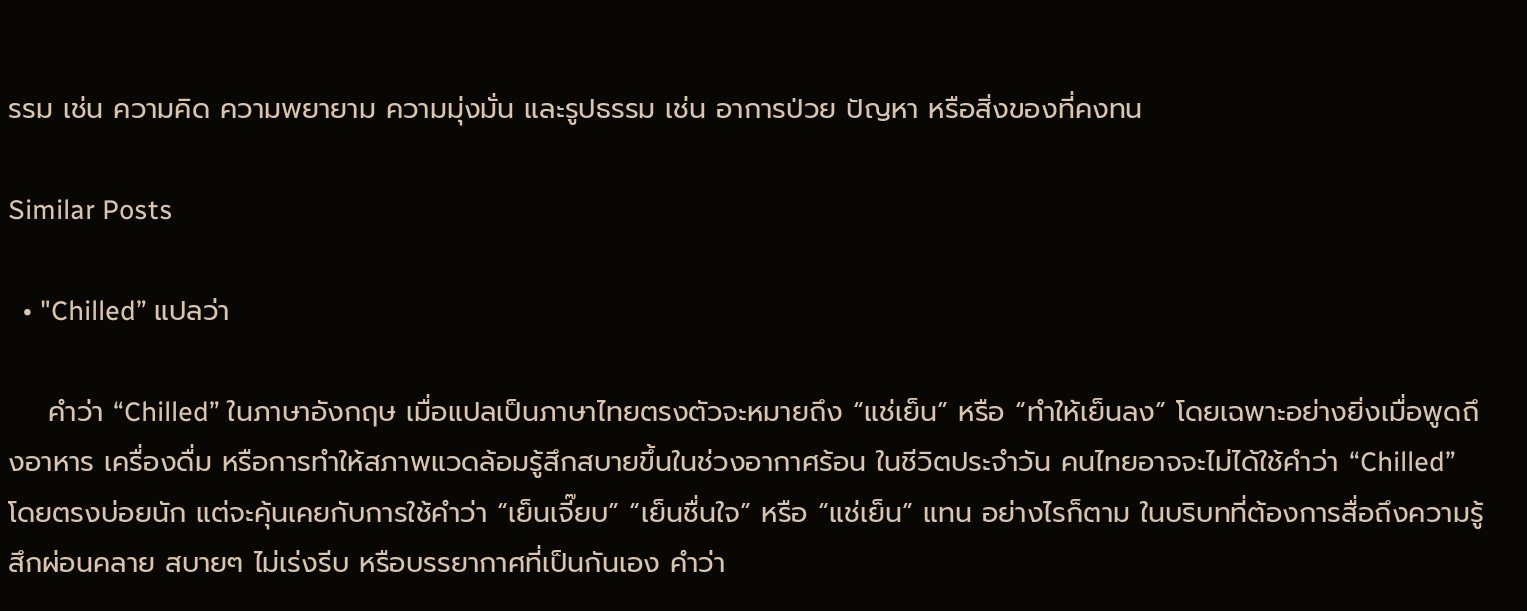รรม เช่น ความคิด ความพยายาม ความมุ่งมั่น และรูปธรรม เช่น อาการป่วย ปัญหา หรือสิ่งของที่คงทน

Similar Posts

  • "Chilled” แปลว่า

    คำว่า “Chilled” ในภาษาอังกฤษ เมื่อแปลเป็นภาษาไทยตรงตัวจะหมายถึง “แช่เย็น” หรือ “ทำให้เย็นลง” โดยเฉพาะอย่างยิ่งเมื่อพูดถึงอาหาร เครื่องดื่ม หรือการทำให้สภาพแวดล้อมรู้สึกสบายขึ้นในช่วงอากาศร้อน ในชีวิตประจำวัน คนไทยอาจจะไม่ได้ใช้คำว่า “Chilled” โดยตรงบ่อยนัก แต่จะคุ้นเคยกับการใช้คำว่า “เย็นเจี๊ยบ” “เย็นชื่นใจ” หรือ “แช่เย็น” แทน อย่างไรก็ตาม ในบริบทที่ต้องการสื่อถึงความรู้สึกผ่อนคลาย สบายๆ ไม่เร่งรีบ หรือบรรยากาศที่เป็นกันเอง คำว่า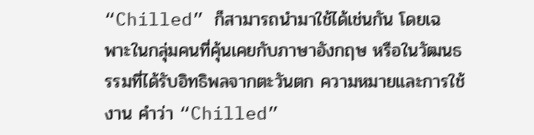“Chilled” ก็สามารถนำมาใช้ได้เช่นกัน โดยเฉพาะในกลุ่มคนที่คุ้นเคยกับภาษาอังกฤษ หรือในวัฒนธรรมที่ได้รับอิทธิพลจากตะวันตก ความหมายและการใช้งาน คำว่า “Chilled”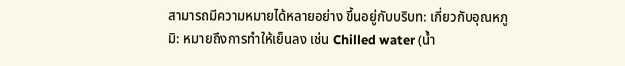สามารถมีความหมายได้หลายอย่าง ขึ้นอยู่กับบริบท: เกี่ยวกับอุณหภูมิ: หมายถึงการทำให้เย็นลง เช่น Chilled water (น้ำ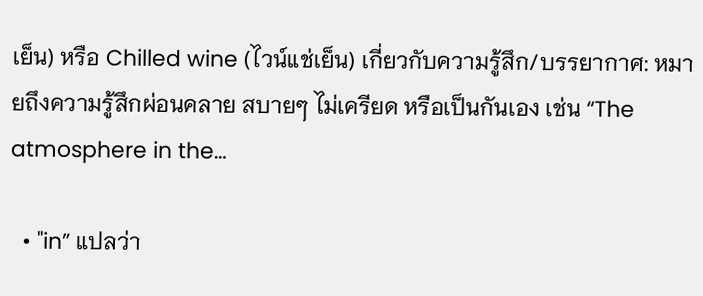เย็น) หรือ Chilled wine (ไวน์แช่เย็น) เกี่ยวกับความรู้สึก/บรรยากาศ: หมายถึงความรู้สึกผ่อนคลาย สบายๆ ไม่เครียด หรือเป็นกันเอง เช่น “The atmosphere in the…

  • "in” แปลว่า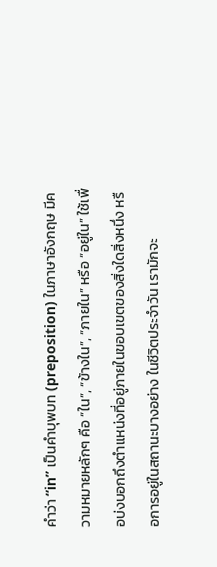คำว่า “in” เป็นคำบุพบท (preposition) ในภาษาอังกฤษ มีความหมายหลักๆ คือ “ใน”, “ข้างใน”, “ภายใน” หรือ “อยู่ใน” ใช้เพื่อบ่งบอกถึงตำแหน่งที่อยู่ภายในขอบเขตของสิ่งใดสิ่งหนึ่ง หรือการอยู่ในสถานะบางอย่าง ในชีวิตประจำวัน เรามักจะ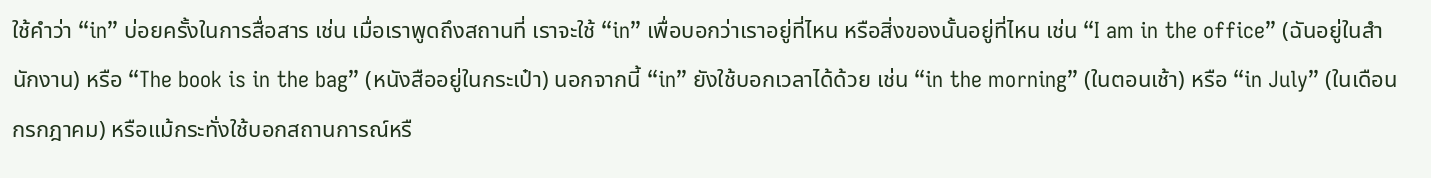ใช้คำว่า “in” บ่อยครั้งในการสื่อสาร เช่น เมื่อเราพูดถึงสถานที่ เราจะใช้ “in” เพื่อบอกว่าเราอยู่ที่ไหน หรือสิ่งของนั้นอยู่ที่ไหน เช่น “I am in the office” (ฉันอยู่ในสำนักงาน) หรือ “The book is in the bag” (หนังสืออยู่ในกระเป๋า) นอกจากนี้ “in” ยังใช้บอกเวลาได้ด้วย เช่น “in the morning” (ในตอนเช้า) หรือ “in July” (ในเดือนกรกฎาคม) หรือแม้กระทั่งใช้บอกสถานการณ์หรื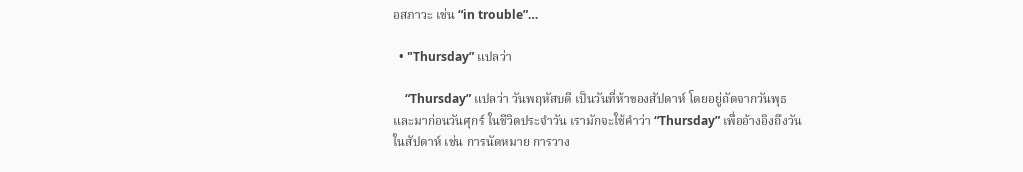อสภาวะ เช่น “in trouble”…

  • "Thursday” แปลว่า

    “Thursday” แปลว่า วันพฤหัสบดี เป็นวันที่ห้าของสัปดาห์ โดยอยู่ถัดจากวันพุธและมาก่อนวันศุกร์ ในชีวิตประจำวัน เรามักจะใช้คำว่า “Thursday” เพื่ออ้างอิงถึงวันในสัปดาห์ เช่น การนัดหมาย การวาง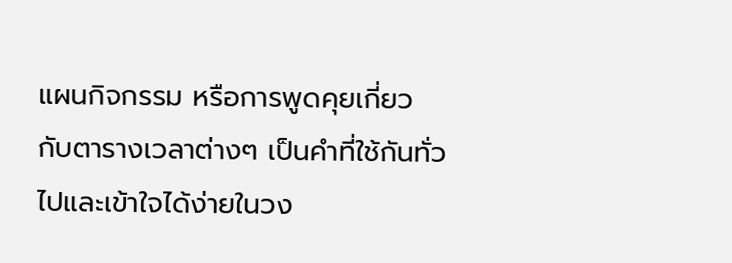แผนกิจกรรม หรือการพูดคุยเกี่ยวกับตารางเวลาต่างๆ เป็นคำที่ใช้กันทั่วไปและเข้าใจได้ง่ายในวง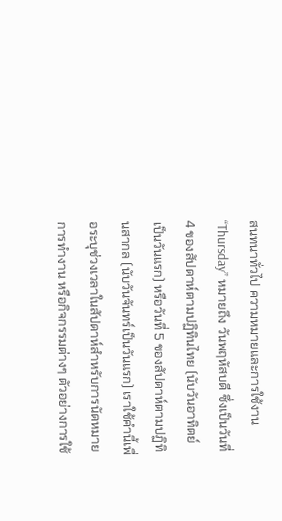สนทนาทั่วไป ความหมายและการใช้งาน “Thursday” หมายถึง วันพฤหัสบดี ซึ่งเป็นวันที่ 4 ของสัปดาห์ตามปฏิทินไทย (นับวันอาทิตย์เป็นวันแรก) หรือวันที่ 5 ของสัปดาห์ตามปฏิทินสากล (นับวันจันทร์เป็นวันแรก) เราใช้คำนี้เพื่อระบุช่วงเวลาในสัปดาห์สำหรับการนัดหมาย การทำงาน หรือกิจกรรมต่างๆ ตัวอย่างการใช้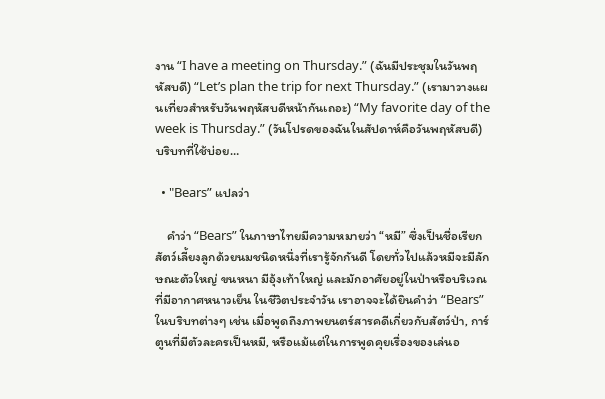งาน “I have a meeting on Thursday.” (ฉันมีประชุมในวันพฤหัสบดี) “Let’s plan the trip for next Thursday.” (เรามาวางแผนเที่ยวสำหรับวันพฤหัสบดีหน้ากันเถอะ) “My favorite day of the week is Thursday.” (วันโปรดของฉันในสัปดาห์คือวันพฤหัสบดี) บริบทที่ใช้บ่อย…

  • "Bears” แปลว่า

    คำว่า “Bears” ในภาษาไทยมีความหมายว่า “หมี” ซึ่งเป็นชื่อเรียกสัตว์เลี้ยงลูกด้วยนมชนิดหนึ่งที่เรารู้จักกันดี โดยทั่วไปแล้วหมีจะมีลักษณะตัวใหญ่ ขนหนา มีอุ้งเท้าใหญ่ และมักอาศัยอยู่ในป่าหรือบริเวณที่มีอากาศหนาวเย็น ในชีวิตประจำวัน เราอาจจะได้ยินคำว่า “Bears” ในบริบทต่างๆ เช่น เมื่อพูดถึงภาพยนตร์สารคดีเกี่ยวกับสัตว์ป่า, การ์ตูนที่มีตัวละครเป็นหมี, หรือแม้แต่ในการพูดคุยเรื่องของเล่นอ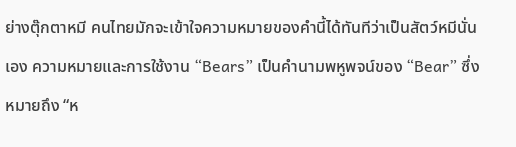ย่างตุ๊กตาหมี คนไทยมักจะเข้าใจความหมายของคำนี้ได้ทันทีว่าเป็นสัตว์หมีนั่นเอง ความหมายและการใช้งาน “Bears” เป็นคำนามพหูพจน์ของ “Bear” ซึ่งหมายถึง “ห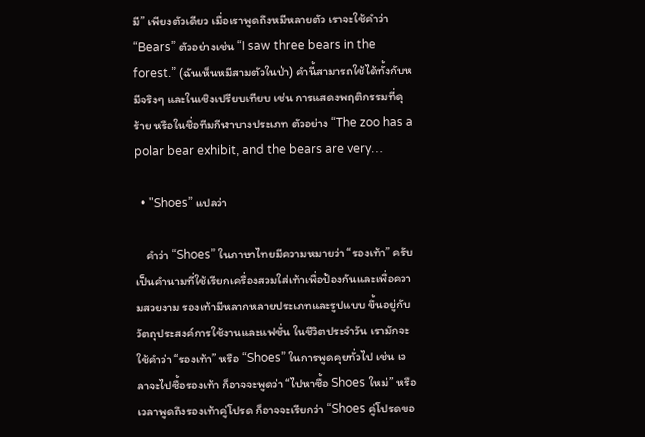มี” เพียงตัวเดียว เมื่อเราพูดถึงหมีหลายตัว เราจะใช้คำว่า “Bears” ตัวอย่างเช่น “I saw three bears in the forest.” (ฉันเห็นหมีสามตัวในป่า) คำนี้สามารถใช้ได้ทั้งกับหมีจริงๆ และในเชิงเปรียบเทียบ เช่น การแสดงพฤติกรรมที่ดุร้าย หรือในชื่อทีมกีฬาบางประเภท ตัวอย่าง “The zoo has a polar bear exhibit, and the bears are very…

  • "Shoes” แปลว่า

    คำว่า “Shoes” ในภาษาไทยมีความหมายว่า “รองเท้า” ครับ เป็นคำนามที่ใช้เรียกเครื่องสวมใส่เท้าเพื่อป้องกันและเพื่อความสวยงาม รองเท้ามีหลากหลายประเภทและรูปแบบ ขึ้นอยู่กับวัตถุประสงค์การใช้งานและแฟชั่น ในชีวิตประจำวัน เรามักจะใช้คำว่า “รองเท้า” หรือ “Shoes” ในการพูดคุยทั่วไป เช่น เวลาจะไปซื้อรองเท้า ก็อาจจะพูดว่า “ไปหาซื้อ Shoes ใหม่” หรือเวลาพูดถึงรองเท้าคู่โปรด ก็อาจจะเรียกว่า “Shoes คู่โปรดขอ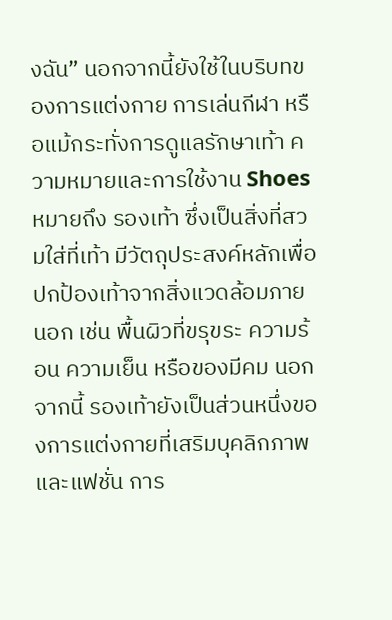งฉัน” นอกจากนี้ยังใช้ในบริบทของการแต่งกาย การเล่นกีฬา หรือแม้กระทั่งการดูแลรักษาเท้า ความหมายและการใช้งาน Shoes หมายถึง รองเท้า ซึ่งเป็นสิ่งที่สวมใส่ที่เท้า มีวัตถุประสงค์หลักเพื่อปกป้องเท้าจากสิ่งแวดล้อมภายนอก เช่น พื้นผิวที่ขรุขระ ความร้อน ความเย็น หรือของมีคม นอกจากนี้ รองเท้ายังเป็นส่วนหนึ่งของการแต่งกายที่เสริมบุคลิกภาพและแฟชั่น การ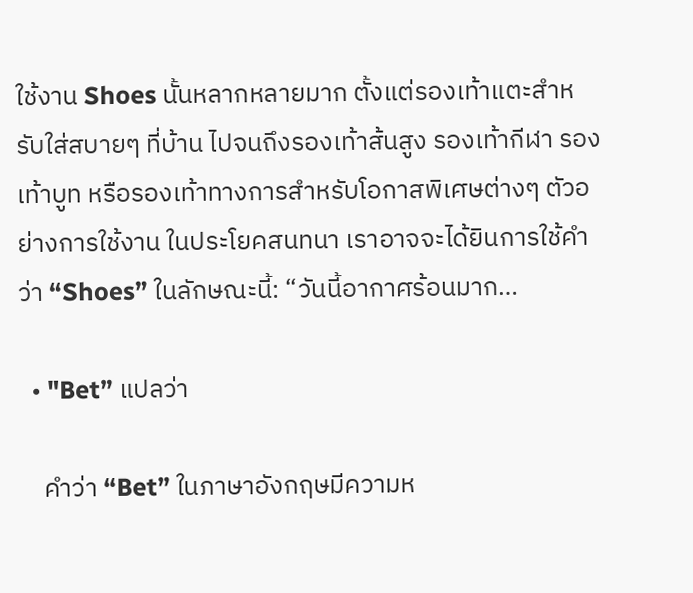ใช้งาน Shoes นั้นหลากหลายมาก ตั้งแต่รองเท้าแตะสำหรับใส่สบายๆ ที่บ้าน ไปจนถึงรองเท้าส้นสูง รองเท้ากีฬา รองเท้าบูท หรือรองเท้าทางการสำหรับโอกาสพิเศษต่างๆ ตัวอย่างการใช้งาน ในประโยคสนทนา เราอาจจะได้ยินการใช้คำว่า “Shoes” ในลักษณะนี้: “วันนี้อากาศร้อนมาก…

  • "Bet” แปลว่า

    คำว่า “Bet” ในภาษาอังกฤษมีความห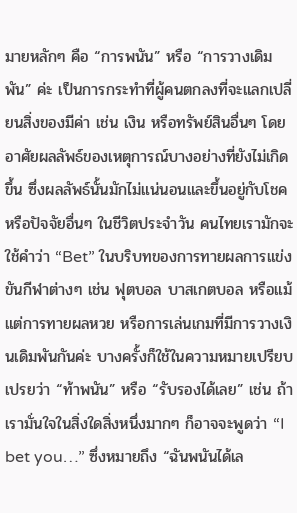มายหลักๆ คือ “การพนัน” หรือ “การวางเดิมพัน” ค่ะ เป็นการกระทำที่ผู้คนตกลงที่จะแลกเปลี่ยนสิ่งของมีค่า เช่น เงิน หรือทรัพย์สินอื่นๆ โดยอาศัยผลลัพธ์ของเหตุการณ์บางอย่างที่ยังไม่เกิดขึ้น ซึ่งผลลัพธ์นั้นมักไม่แน่นอนและขึ้นอยู่กับโชคหรือปัจจัยอื่นๆ ในชีวิตประจำวัน คนไทยเรามักจะใช้คำว่า “Bet” ในบริบทของการทายผลการแข่งขันกีฬาต่างๆ เช่น ฟุตบอล บาสเกตบอล หรือแม้แต่การทายผลหวย หรือการเล่นเกมที่มีการวางเงินเดิมพันกันค่ะ บางครั้งก็ใช้ในความหมายเปรียบเปรยว่า “ท้าพนัน” หรือ “รับรองได้เลย” เช่น ถ้าเรามั่นใจในสิ่งใดสิ่งหนึ่งมากๆ ก็อาจจะพูดว่า “I bet you…” ซึ่งหมายถึง “ฉันพนันได้เล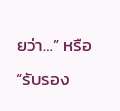ยว่า…” หรือ “รับรอง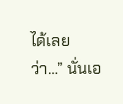ได้เลยว่า…” นั่นเอ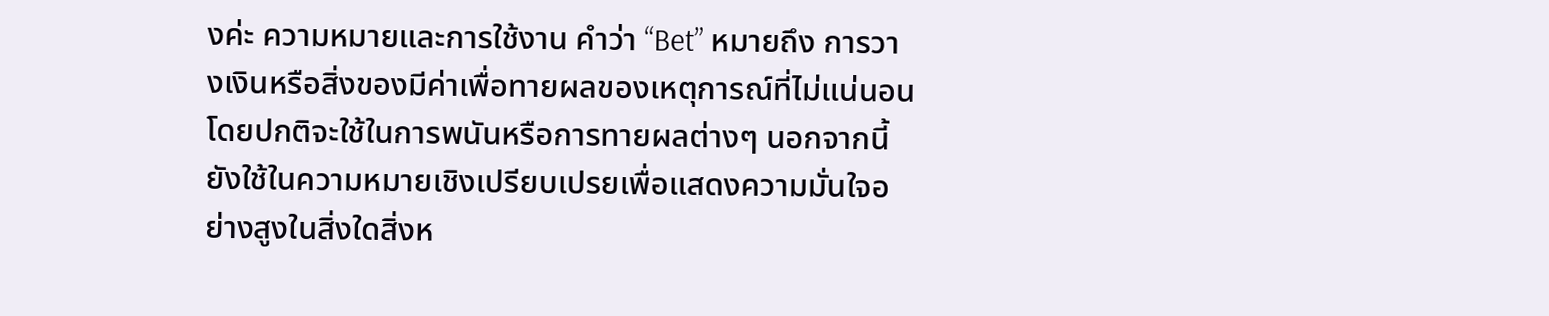งค่ะ ความหมายและการใช้งาน คำว่า “Bet” หมายถึง การวางเงินหรือสิ่งของมีค่าเพื่อทายผลของเหตุการณ์ที่ไม่แน่นอน โดยปกติจะใช้ในการพนันหรือการทายผลต่างๆ นอกจากนี้ยังใช้ในความหมายเชิงเปรียบเปรยเพื่อแสดงความมั่นใจอย่างสูงในสิ่งใดสิ่งห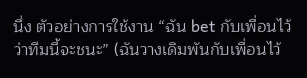นึ่ง ตัวอย่างการใช้งาน “ฉัน bet กับเพื่อนไว้ว่าทีมนี้จะชนะ” (ฉันวางเดิมพันกับเพื่อนไว้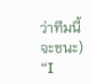ว่าทีมนี้จะชนะ) “I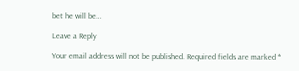bet he will be…

Leave a Reply

Your email address will not be published. Required fields are marked *